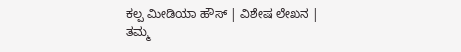ಕಲ್ಪ ಮೀಡಿಯಾ ಹೌಸ್ | ವಿಶೇಷ ಲೇಖನ |
ತಮ್ಮ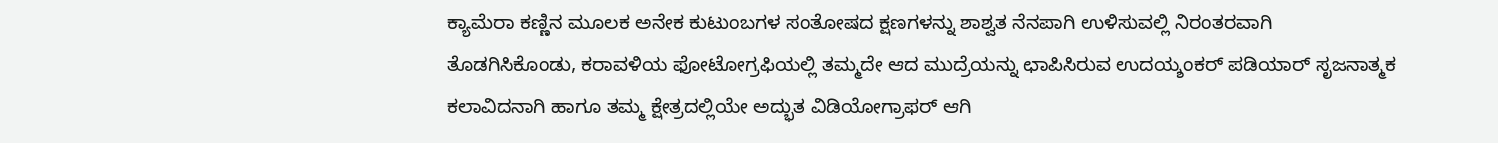ಕ್ಯಾಮೆರಾ ಕಣ್ಣಿನ ಮೂಲಕ ಅನೇಕ ಕುಟುಂಬಗಳ ಸಂತೋಷದ ಕ್ಷಣಗಳನ್ನು ಶಾಶ್ವತ ನೆನಪಾಗಿ ಉಳಿಸುವಲ್ಲಿ ನಿರಂತರವಾಗಿ ತೊಡಗಿಸಿಕೊಂಡು, ಕರಾವಳಿಯ ಫೋಟೋಗ್ರಫಿಯಲ್ಲಿ ತಮ್ಮದೇ ಆದ ಮುದ್ರೆಯನ್ನು ಛಾಪಿಸಿರುವ ಉದಯ್ಶಂಕರ್ ಪಡಿಯಾರ್ ಸೃಜನಾತ್ಮಕ ಕಲಾವಿದನಾಗಿ ಹಾಗೂ ತಮ್ಮ ಕ್ಷೇತ್ರದಲ್ಲಿಯೇ ಅದ್ಭುತ ವಿಡಿಯೋಗ್ರಾಫರ್ ಆಗಿ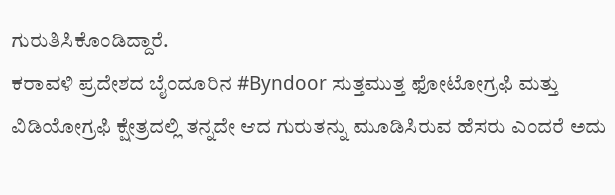ಗುರುತಿಸಿಕೊಂಡಿದ್ದಾರೆ.
ಕರಾವಳಿ ಪ್ರದೇಶದ ಬೈಂದೂರಿನ #Byndoor ಸುತ್ತಮುತ್ತ ಫೋಟೋಗ್ರಫಿ ಮತ್ತು ವಿಡಿಯೋಗ್ರಫಿ ಕ್ಷೇತ್ರದಲ್ಲಿ ತನ್ನದೇ ಆದ ಗುರುತನ್ನು ಮೂಡಿಸಿರುವ ಹೆಸರು ಎಂದರೆ ಅದು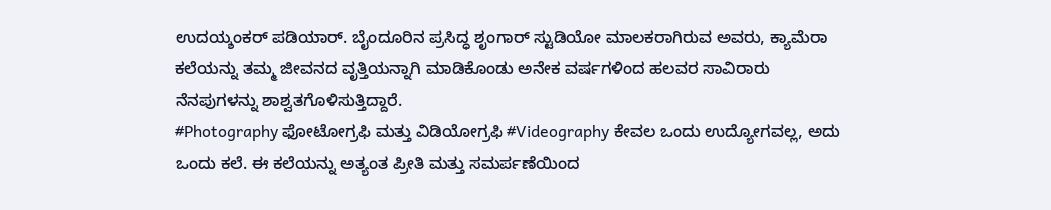ಉದಯ್ಶಂಕರ್ ಪಡಿಯಾರ್. ಬೈಂದೂರಿನ ಪ್ರಸಿದ್ಧ ಶೃಂಗಾರ್ ಸ್ಟುಡಿಯೋ ಮಾಲಕರಾಗಿರುವ ಅವರು, ಕ್ಯಾಮೆರಾ ಕಲೆಯನ್ನು ತಮ್ಮ ಜೀವನದ ವೃತ್ತಿಯನ್ನಾಗಿ ಮಾಡಿಕೊಂಡು ಅನೇಕ ವರ್ಷಗಳಿಂದ ಹಲವರ ಸಾವಿರಾರು ನೆನಪುಗಳನ್ನು ಶಾಶ್ವತಗೊಳಿಸುತ್ತಿದ್ದಾರೆ.
#Photography ಫೋಟೋಗ್ರಫಿ ಮತ್ತು ವಿಡಿಯೋಗ್ರಫಿ #Videography ಕೇವಲ ಒಂದು ಉದ್ಯೋಗವಲ್ಲ, ಅದು ಒಂದು ಕಲೆ. ಈ ಕಲೆಯನ್ನು ಅತ್ಯಂತ ಪ್ರೀತಿ ಮತ್ತು ಸಮರ್ಪಣೆಯಿಂದ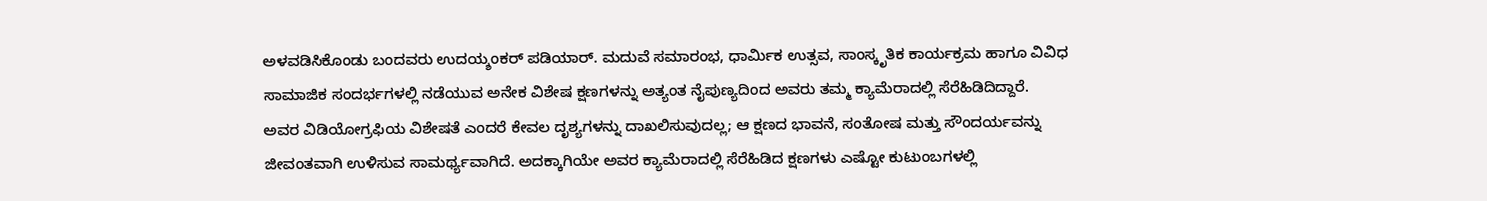ಅಳವಡಿಸಿಕೊಂಡು ಬಂದವರು ಉದಯ್ಶಂಕರ್ ಪಡಿಯಾರ್. ಮದುವೆ ಸಮಾರಂಭ, ಧಾರ್ಮಿಕ ಉತ್ಸವ, ಸಾಂಸ್ಕೃತಿಕ ಕಾರ್ಯಕ್ರಮ ಹಾಗೂ ವಿವಿಧ ಸಾಮಾಜಿಕ ಸಂದರ್ಭಗಳಲ್ಲಿ ನಡೆಯುವ ಅನೇಕ ವಿಶೇಷ ಕ್ಷಣಗಳನ್ನು ಅತ್ಯಂತ ನೈಪುಣ್ಯದಿಂದ ಅವರು ತಮ್ಮ ಕ್ಯಾಮೆರಾದಲ್ಲಿ ಸೆರೆಹಿಡಿದಿದ್ದಾರೆ.
ಅವರ ವಿಡಿಯೋಗ್ರಫಿಯ ವಿಶೇಷತೆ ಎಂದರೆ ಕೇವಲ ದೃಶ್ಯಗಳನ್ನು ದಾಖಲಿಸುವುದಲ್ಲ; ಆ ಕ್ಷಣದ ಭಾವನೆ, ಸಂತೋಷ ಮತ್ತು ಸೌಂದರ್ಯವನ್ನು ಜೀವಂತವಾಗಿ ಉಳಿಸುವ ಸಾಮರ್ಥ್ಯವಾಗಿದೆ. ಅದಕ್ಕಾಗಿಯೇ ಅವರ ಕ್ಯಾಮೆರಾದಲ್ಲಿ ಸೆರೆಹಿಡಿದ ಕ್ಷಣಗಳು ಎಷ್ಟೋ ಕುಟುಂಬಗಳಲ್ಲಿ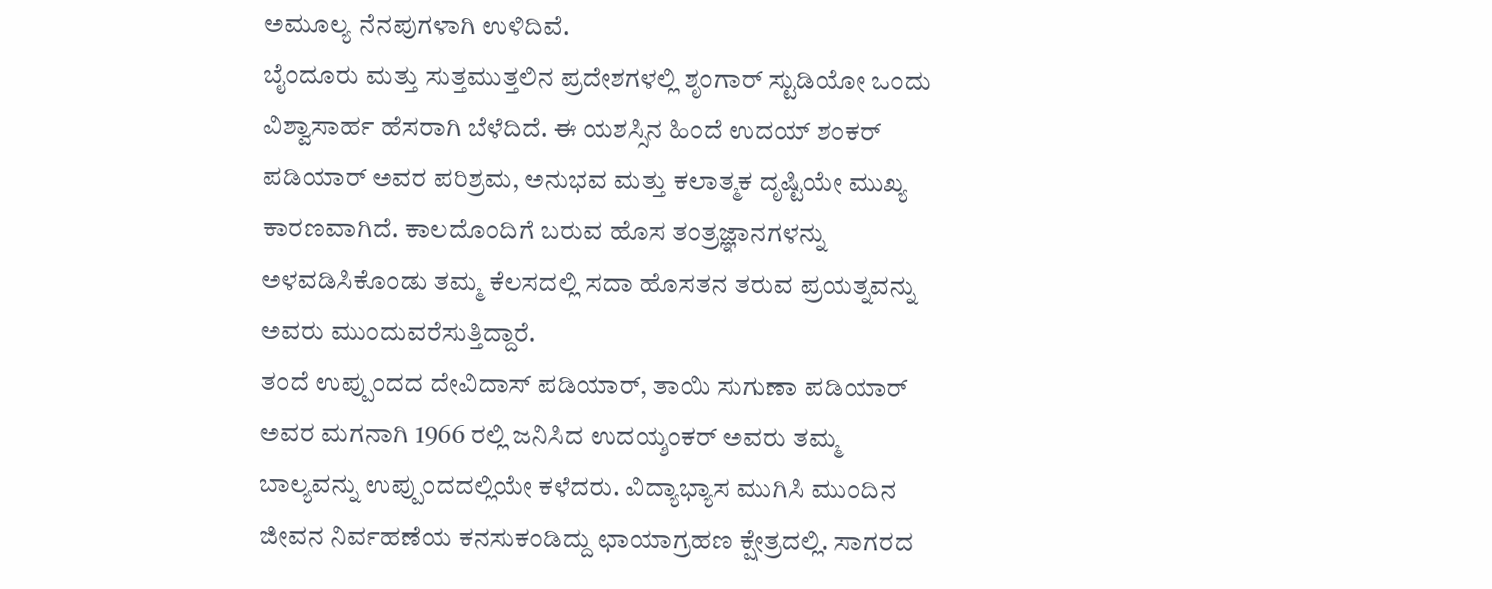ಅಮೂಲ್ಯ ನೆನಪುಗಳಾಗಿ ಉಳಿದಿವೆ.
ಬೈಂದೂರು ಮತ್ತು ಸುತ್ತಮುತ್ತಲಿನ ಪ್ರದೇಶಗಳಲ್ಲಿ ಶೃಂಗಾರ್ ಸ್ಟುಡಿಯೋ ಒಂದು ವಿಶ್ವಾಸಾರ್ಹ ಹೆಸರಾಗಿ ಬೆಳೆದಿದೆ. ಈ ಯಶಸ್ಸಿನ ಹಿಂದೆ ಉದಯ್ ಶಂಕರ್ ಪಡಿಯಾರ್ ಅವರ ಪರಿಶ್ರಮ, ಅನುಭವ ಮತ್ತು ಕಲಾತ್ಮಕ ದೃಷ್ಟಿಯೇ ಮುಖ್ಯ ಕಾರಣವಾಗಿದೆ. ಕಾಲದೊಂದಿಗೆ ಬರುವ ಹೊಸ ತಂತ್ರಜ್ಞಾನಗಳನ್ನು ಅಳವಡಿಸಿಕೊಂಡು ತಮ್ಮ ಕೆಲಸದಲ್ಲಿ ಸದಾ ಹೊಸತನ ತರುವ ಪ್ರಯತ್ನವನ್ನು ಅವರು ಮುಂದುವರೆಸುತ್ತಿದ್ದಾರೆ.
ತಂದೆ ಉಪ್ಪುಂದದ ದೇವಿದಾಸ್ ಪಡಿಯಾರ್, ತಾಯಿ ಸುಗುಣಾ ಪಡಿಯಾರ್ ಅವರ ಮಗನಾಗಿ 1966 ರಲ್ಲಿ ಜನಿಸಿದ ಉದಯ್ಶಂಕರ್ ಅವರು ತಮ್ಮ ಬಾಲ್ಯವನ್ನು ಉಪ್ಪುಂದದಲ್ಲಿಯೇ ಕಳೆದರು. ವಿದ್ಯಾಭ್ಯಾಸ ಮುಗಿಸಿ ಮುಂದಿನ ಜೀವನ ನಿರ್ವಹಣೆಯ ಕನಸುಕಂಡಿದ್ದು ಛಾಯಾಗ್ರಹಣ ಕ್ಷೇತ್ರದಲ್ಲಿ. ಸಾಗರದ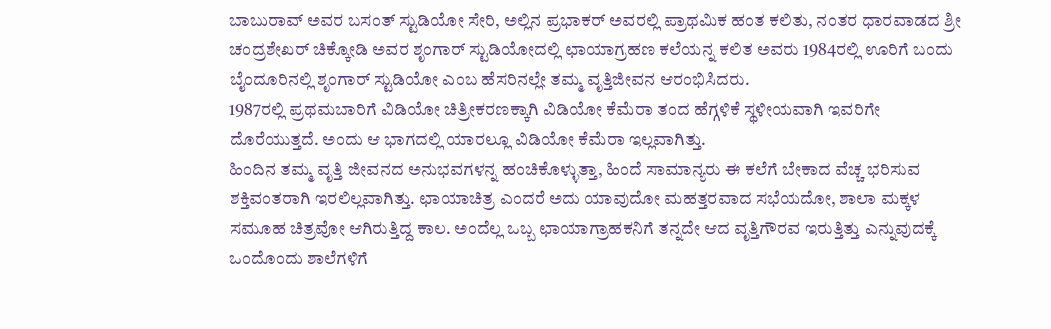ಬಾಬುರಾವ್ ಅವರ ಬಸಂತ್ ಸ್ಟುಡಿಯೋ ಸೇರಿ, ಅಲ್ಲಿನ ಪ್ರಭಾಕರ್ ಅವರಲ್ಲಿ ಪ್ರಾಥಮಿಕ ಹಂತ ಕಲಿತು, ನಂತರ ಧಾರವಾಡದ ಶ್ರೀ ಚಂದ್ರಶೇಖರ್ ಚಿಕ್ಕೋಡಿ ಅವರ ಶೃಂಗಾರ್ ಸ್ಟುಡಿಯೋದಲ್ಲಿ ಛಾಯಾಗ್ರಹಣ ಕಲೆಯನ್ನ ಕಲಿತ ಅವರು 1984ರಲ್ಲಿ ಊರಿಗೆ ಬಂದು ಬೈಂದೂರಿನಲ್ಲಿ ಶೃಂಗಾರ್ ಸ್ಟುಡಿಯೋ ಎಂಬ ಹೆಸರಿನಲ್ಲೇ ತಮ್ಮ ವೃತ್ತಿಜೀವನ ಆರಂಭಿಸಿದರು.
1987ರಲ್ಲಿ ಪ್ರಥಮಬಾರಿಗೆ ವಿಡಿಯೋ ಚಿತ್ರೀಕರಣಕ್ಕಾಗಿ ವಿಡಿಯೋ ಕೆಮೆರಾ ತಂದ ಹೆಗ್ಗಳಿಕೆ ಸ್ಥಳೀಯವಾಗಿ ಇವರಿಗೇ ದೊರೆಯುತ್ತದೆ. ಅಂದು ಆ ಭಾಗದಲ್ಲಿ ಯಾರಲ್ಲೂ ವಿಡಿಯೋ ಕೆಮೆರಾ ಇಲ್ಲವಾಗಿತ್ತು.
ಹಿಂದಿನ ತಮ್ಮ ವೃತ್ತಿ ಜೀವನದ ಅನುಭವಗಳನ್ನ ಹಂಚಿಕೊಳ್ಳುತ್ತಾ, ಹಿಂದೆ ಸಾಮಾನ್ಯರು ಈ ಕಲೆಗೆ ಬೇಕಾದ ವೆಚ್ಚ ಭರಿಸುವ ಶಕ್ತಿವಂತರಾಗಿ ಇರಲಿಲ್ಲವಾಗಿತ್ತು. ಛಾಯಾಚಿತ್ರ ಎಂದರೆ ಅದು ಯಾವುದೋ ಮಹತ್ತರವಾದ ಸಭೆಯದೋ, ಶಾಲಾ ಮಕ್ಕಳ ಸಮೂಹ ಚಿತ್ರವೋ ಆಗಿರುತ್ತಿದ್ದ ಕಾಲ. ಅಂದೆಲ್ಲ ಒಬ್ಬ ಛಾಯಾಗ್ರಾಹಕನಿಗೆ ತನ್ನದೇ ಆದ ವೃತ್ತಿಗೌರವ ಇರುತ್ತಿತ್ತು ಎನ್ನುವುದಕ್ಕೆ ಒಂದೊಂದು ಶಾಲೆಗಳಿಗೆ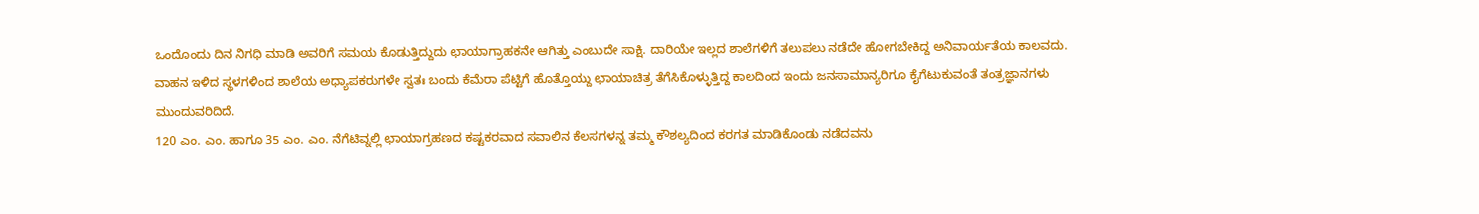ಒಂದೊಂದು ದಿನ ನಿಗಧಿ ಮಾಡಿ ಅವರಿಗೆ ಸಮಯ ಕೊಡುತ್ತಿದ್ದುದು ಛಾಯಾಗ್ರಾಹಕನೇ ಆಗಿತ್ತು ಎಂಬುದೇ ಸಾಕ್ಷಿ. ದಾರಿಯೇ ಇಲ್ಲದ ಶಾಲೆಗಳಿಗೆ ತಲುಪಲು ನಡೆದೇ ಹೋಗಬೇಕಿದ್ದ ಅನಿವಾರ್ಯತೆಯ ಕಾಲವದು. ವಾಹನ ಇಳಿದ ಸ್ಥಳಗಳಿಂದ ಶಾಲೆಯ ಅಧ್ಯಾಪಕರುಗಳೇ ಸ್ವತಃ ಬಂದು ಕೆಮೆರಾ ಪೆಟ್ಟಿಗೆ ಹೊತ್ತೊಯ್ದು ಛಾಯಾಚಿತ್ರ ತೆಗೆಸಿಕೊಳ್ಳುತ್ತಿದ್ದ ಕಾಲದಿಂದ ಇಂದು ಜನಸಾಮಾನ್ಯರಿಗೂ ಕೈಗೆಟುಕುವಂತೆ ತಂತ್ರಜ್ಞಾನಗಳು ಮುಂದುವರಿದಿದೆ.
120 ಎಂ. ಎಂ. ಹಾಗೂ 35 ಎಂ. ಎಂ. ನೆಗೆಟಿವ್ನಲ್ಲಿ ಛಾಯಾಗ್ರಹಣದ ಕಷ್ಟಕರವಾದ ಸವಾಲಿನ ಕೆಲಸಗಳನ್ನ ತಮ್ಮ ಕೌಶಲ್ಯದಿಂದ ಕರಗತ ಮಾಡಿಕೊಂಡು ನಡೆದವನು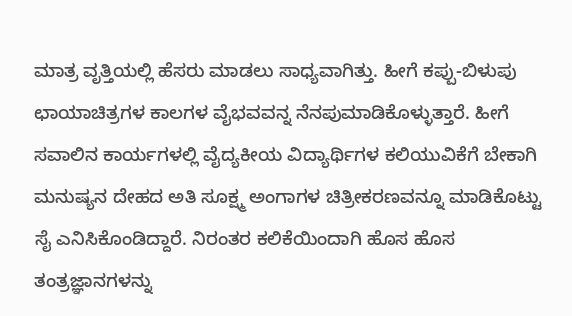ಮಾತ್ರ ವೃತ್ತಿಯಲ್ಲಿ ಹೆಸರು ಮಾಡಲು ಸಾಧ್ಯವಾಗಿತ್ತು. ಹೀಗೆ ಕಪ್ಪು-ಬಿಳುಪು ಛಾಯಾಚಿತ್ರಗಳ ಕಾಲಗಳ ವೈಭವವನ್ನ ನೆನಪುಮಾಡಿಕೊಳ್ಳುತ್ತಾರೆ. ಹೀಗೆ ಸವಾಲಿನ ಕಾರ್ಯಗಳಲ್ಲಿ ವೈದ್ಯಕೀಯ ವಿದ್ಯಾರ್ಥಿಗಳ ಕಲಿಯುವಿಕೆಗೆ ಬೇಕಾಗಿ ಮನುಷ್ಯನ ದೇಹದ ಅತಿ ಸೂಕ್ಷ್ಮ ಅಂಗಾಗಳ ಚಿತ್ರೀಕರಣವನ್ನೂ ಮಾಡಿಕೊಟ್ಟು ಸೈ ಎನಿಸಿಕೊಂಡಿದ್ದಾರೆ. ನಿರಂತರ ಕಲಿಕೆಯಿಂದಾಗಿ ಹೊಸ ಹೊಸ ತಂತ್ರಜ್ಞಾನಗಳನ್ನು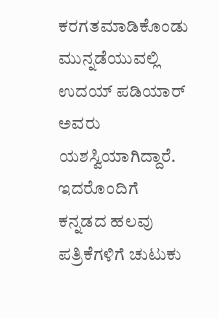ಕರಗತಮಾಡಿಕೊಂಡು ಮುನ್ನಡೆಯುವಲ್ಲಿ ಉದಯ್ ಪಡಿಯಾರ್ ಅವರು ಯಶಸ್ವಿಯಾಗಿದ್ದಾರೆ.
ಇದರೊಂದಿಗೆ ಕನ್ನಡದ ಹಲವು ಪತ್ರಿಕೆಗಳಿಗೆ ಚುಟುಕು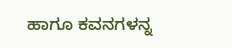ಹಾಗೂ ಕವನಗಳನ್ನ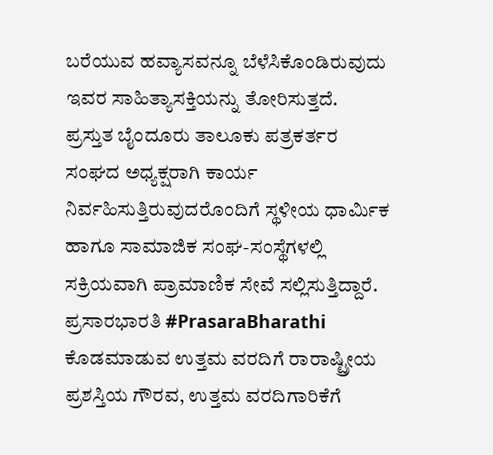ಬರೆಯುವ ಹವ್ಯಾಸವನ್ನೂ ಬೆಳೆಸಿಕೊಂಡಿರುವುದು ಇವರ ಸಾಹಿತ್ಯಾಸಕ್ತಿಯನ್ನು ತೋರಿಸುತ್ತದೆ.
ಪ್ರಸ್ತುತ ಬೈಂದೂರು ತಾಲೂಕು ಪತ್ರಕರ್ತರ ಸಂಘದ ಅಧ್ಯಕ್ಷರಾಗಿ ಕಾರ್ಯ ನಿರ್ವಹಿಸುತ್ತಿರುವುದರೊಂದಿಗೆ ಸ್ಥಳೀಯ ಧಾರ್ಮಿಕ ಹಾಗೂ ಸಾಮಾಜಿಕ ಸಂಘ-ಸಂಸ್ಥೆಗಳಲ್ಲಿ ಸಕ್ರಿಯವಾಗಿ ಪ್ರಾಮಾಣಿಕ ಸೇವೆ ಸಲ್ಲಿಸುತ್ತಿದ್ದಾರೆ.
ಪ್ರಸಾರಭಾರತಿ #PrasaraBharathi ಕೊಡಮಾಡುವ ಉತ್ತಮ ವರದಿಗೆ ರಾರಾಷ್ಟ್ರೀಯ ಪ್ರಶಸ್ತಿಯ ಗೌರವ, ಉತ್ತಮ ವರದಿಗಾರಿಕೆಗೆ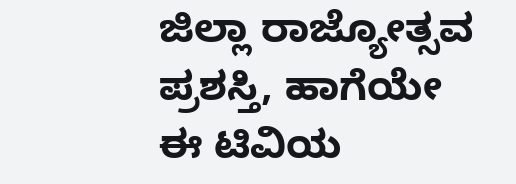ಜಿಲ್ಲಾ ರಾಜ್ಯೋತ್ಸವ ಪ್ರಶಸ್ತಿ, ಹಾಗೆಯೇ ಈ ಟಿವಿಯ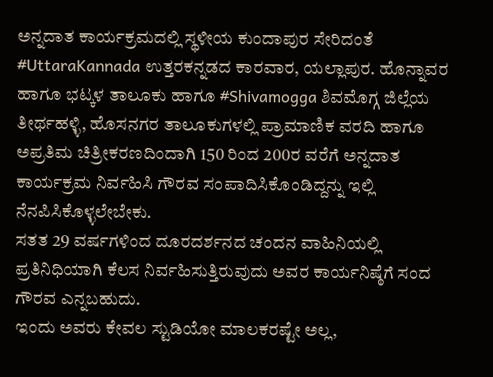ಅನ್ನದಾತ ಕಾರ್ಯಕ್ರಮದಲ್ಲಿ ಸ್ಥಳೀಯ ಕುಂದಾಪುರ ಸೇರಿದಂತೆ #UttaraKannada ಉತ್ತರಕನ್ನಡದ ಕಾರವಾರ, ಯಲ್ಲಾಪುರ. ಹೊನ್ನಾವರ ಹಾಗೂ ಭಟ್ಕಳ ತಾಲೂಕು ಹಾಗೂ #Shivamogga ಶಿವಮೊಗ್ಗ ಜಿಲ್ಲೆಯ ತೀರ್ಥಹಳ್ಳಿ, ಹೊಸನಗರ ತಾಲೂಕುಗಳಲ್ಲಿ ಪ್ರಾಮಾಣಿಕ ವರದಿ ಹಾಗೂ ಅಪ್ರತಿಮ ಚಿತ್ರೀಕರಣದಿಂದಾಗಿ 150 ರಿಂದ 200ರ ವರೆಗೆ ಅನ್ನದಾತ ಕಾರ್ಯಕ್ರಮ ನಿರ್ವಹಿಸಿ ಗೌರವ ಸಂಪಾದಿಸಿಕೊಂಡಿದ್ದನ್ನು ಇಲ್ಲಿ ನೆನಪಿಸಿಕೊಳ್ಳಲೇಬೇಕು.
ಸತತ 29 ವರ್ಷಗಳಿಂದ ದೂರದರ್ಶನದ ಚಂದನ ವಾಹಿನಿಯಲ್ಲಿ ಪ್ರತಿನಿಧಿಯಾಗಿ ಕೆಲಸ ನಿರ್ವಹಿಸುತ್ತಿರುವುದು ಅವರ ಕಾರ್ಯನಿಷ್ಠೆಗೆ ಸಂದ ಗೌರವ ಎನ್ನಬಹುದು.
ಇಂದು ಅವರು ಕೇವಲ ಸ್ಟುಡಿಯೋ ಮಾಲಕರಷ್ಟೇ ಅಲ್ಲ,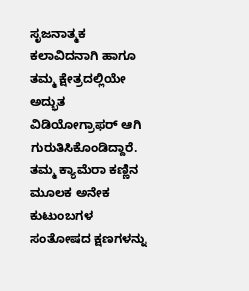ಸೃಜನಾತ್ಮಕ ಕಲಾವಿದನಾಗಿ ಹಾಗೂ ತಮ್ಮ ಕ್ಷೇತ್ರದಲ್ಲಿಯೇ ಅದ್ಭುತ ವಿಡಿಯೋಗ್ರಾಫರ್ ಆಗಿ ಗುರುತಿಸಿಕೊಂಡಿದ್ದಾರೆ. ತಮ್ಮ ಕ್ಯಾಮೆರಾ ಕಣ್ಣಿನ ಮೂಲಕ ಅನೇಕ ಕುಟುಂಬಗಳ ಸಂತೋಷದ ಕ್ಷಣಗಳನ್ನು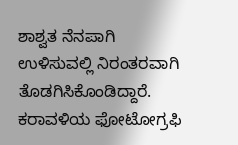ಶಾಶ್ವತ ನೆನಪಾಗಿ ಉಳಿಸುವಲ್ಲಿ ನಿರಂತರವಾಗಿ ತೊಡಗಿಸಿಕೊಂಡಿದ್ದಾರೆ. ಕರಾವಳಿಯ ಫೋಟೋಗ್ರಫಿ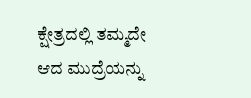ಕ್ಷೇತ್ರದಲ್ಲಿ ತಮ್ಮದೇ ಆದ ಮುದ್ರೆಯನ್ನು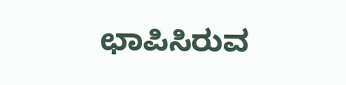ಛಾಪಿಸಿರುವ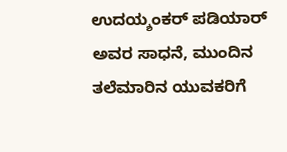ಉದಯ್ಶಂಕರ್ ಪಡಿಯಾರ್ ಅವರ ಸಾಧನೆ, ಮುಂದಿನ ತಲೆಮಾರಿನ ಯುವಕರಿಗೆ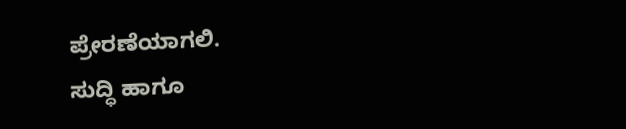ಪ್ರೇರಣೆಯಾಗಲಿ.
ಸುದ್ಧಿ ಹಾಗೂ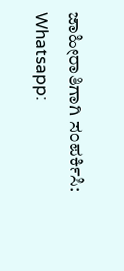ಜಾಹೀರಾತಿಗಾಗಿ ಸಂಪರ್ಕಿಸಿ: Whatsapp: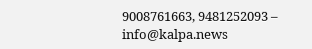9008761663, 9481252093 – info@kalpa.news